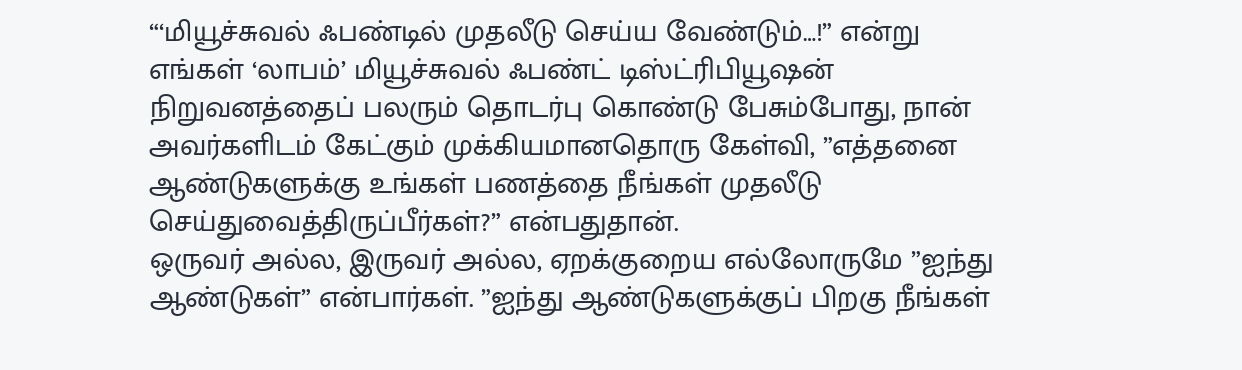“‘மியூச்சுவல் ஃபண்டில் முதலீடு செய்ய வேண்டும்…!” என்று எங்கள் ‘லாபம்’ மியூச்சுவல் ஃபண்ட் டிஸ்ட்ரிபியூஷன் நிறுவனத்தைப் பலரும் தொடர்பு கொண்டு பேசும்போது, நான் அவர்களிடம் கேட்கும் முக்கியமானதொரு கேள்வி, ”எத்தனை ஆண்டுகளுக்கு உங்கள் பணத்தை நீங்கள் முதலீடு செய்துவைத்திருப்பீர்கள்?” என்பதுதான்.
ஒருவர் அல்ல, இருவர் அல்ல, ஏறக்குறைய எல்லோருமே ”ஐந்து ஆண்டுகள்” என்பார்கள். ”ஐந்து ஆண்டுகளுக்குப் பிறகு நீங்கள்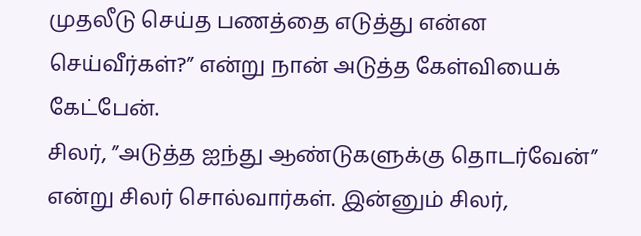முதலீடு செய்த பணத்தை எடுத்து என்ன செய்வீர்கள்?” என்று நான் அடுத்த கேள்வியைக் கேட்பேன்.
சிலர், ”அடுத்த ஐந்து ஆண்டுகளுக்கு தொடர்வேன்” என்று சிலர் சொல்வார்கள். இன்னும் சிலர்,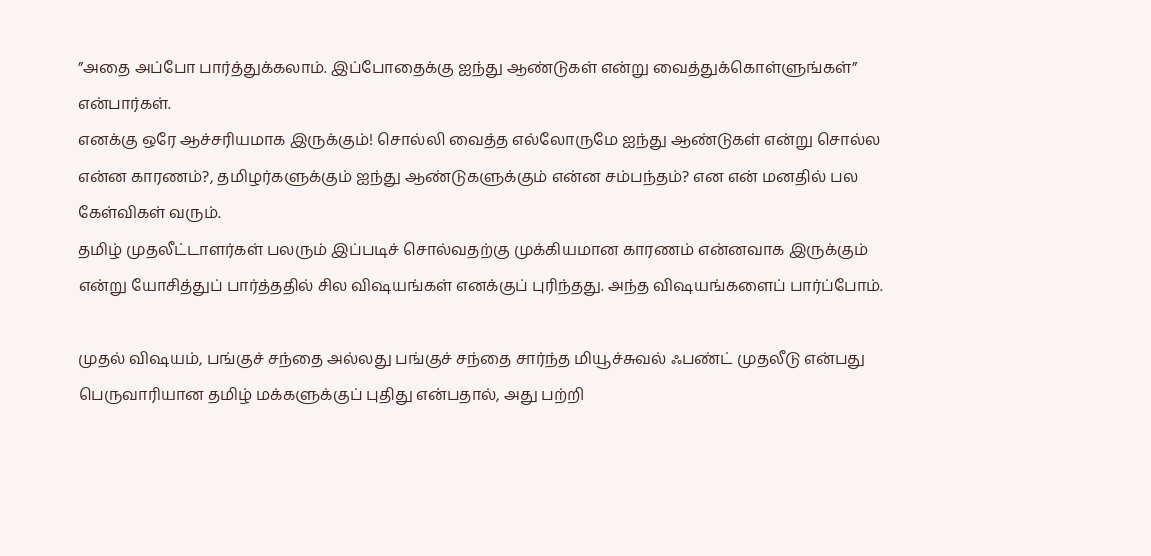”அதை அப்போ பார்த்துக்கலாம். இப்போதைக்கு ஐந்து ஆண்டுகள் என்று வைத்துக்கொள்ளுங்கள்” என்பார்கள்.
எனக்கு ஒரே ஆச்சரியமாக இருக்கும்! சொல்லி வைத்த எல்லோருமே ஐந்து ஆண்டுகள் என்று சொல்ல என்ன காரணம்?, தமிழர்களுக்கும் ஐந்து ஆண்டுகளுக்கும் என்ன சம்பந்தம்? என என் மனதில் பல கேள்விகள் வரும்.
தமிழ் முதலீட்டாளர்கள் பலரும் இப்படிச் சொல்வதற்கு முக்கியமான காரணம் என்னவாக இருக்கும் என்று யோசித்துப் பார்த்ததில் சில விஷயங்கள் எனக்குப் புரிந்தது. அந்த விஷயங்களைப் பார்ப்போம்.

முதல் விஷயம், பங்குச் சந்தை அல்லது பங்குச் சந்தை சார்ந்த மியூச்சுவல் ஃபண்ட் முதலீடு என்பது பெருவாரியான தமிழ் மக்களுக்குப் புதிது என்பதால், அது பற்றி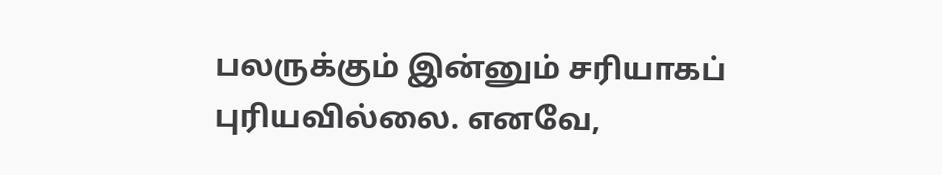பலருக்கும் இன்னும் சரியாகப் புரியவில்லை. எனவே,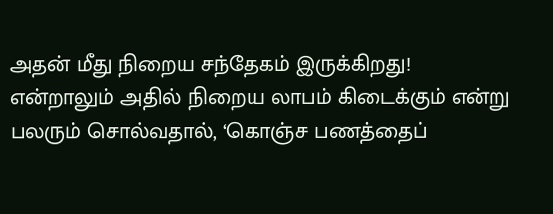அதன் மீது நிறைய சந்தேகம் இருக்கிறது! என்றாலும் அதில் நிறைய லாபம் கிடைக்கும் என்று பலரும் சொல்வதால், ‘கொஞ்ச பணத்தைப்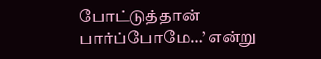போட்டுத்தான் பார்ப்போமே…’ என்று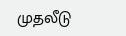முதலீடு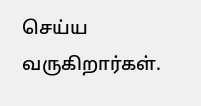செய்ய வருகிறார்கள்.